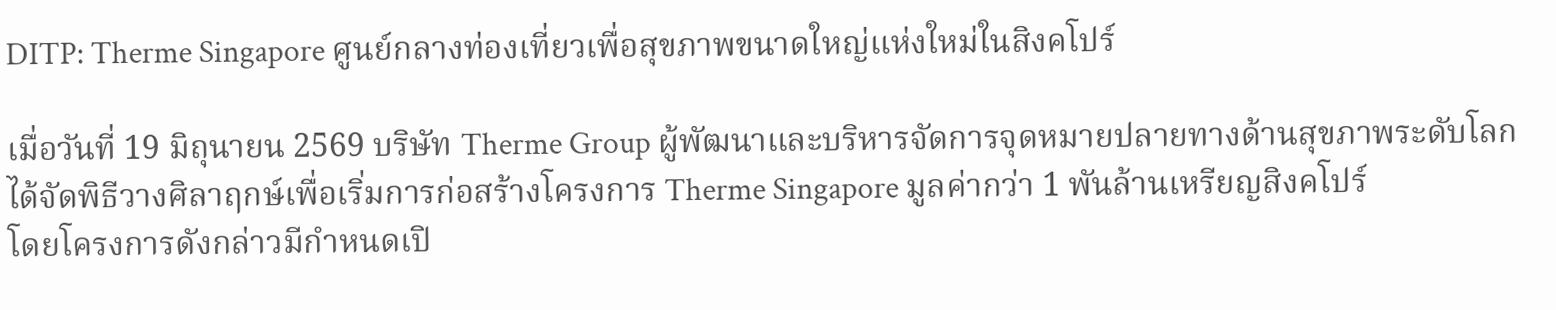DITP: Therme Singapore ศูนย์กลางท่องเที่ยวเพื่อสุขภาพขนาดใหญ่แห่งใหม่ในสิงคโปร์

เมื่อวันที่ 19 มิถุนายน 2569 บริษัท Therme Group ผู้พัฒนาและบริหารจัดการจุดหมายปลายทางด้านสุขภาพระดับโลกได้จัดพิธีวางศิลาฤกษ์เพื่อเริ่มการก่อสร้างโครงการ Therme Singapore มูลค่ากว่า 1 พันล้านเหรียญสิงคโปร์
โดยโครงการดังกล่าวมีกำหนดเปิ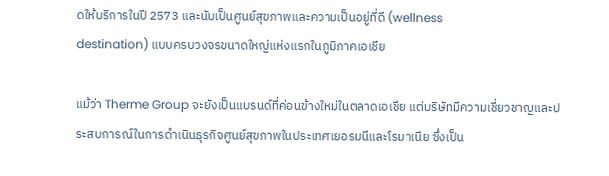ดให้บริการในปี 2573 และนับเป็นศูนย์สุขภาพและความเป็นอยู่ที่ดี (wellness
destination) แบบครบวงจรขนาดใหญ่แห่งแรกในภูมิภาคเอเชีย

แม้ว่า Therme Group จะยังเป็นแบรนด์ที่ค่อนข้างใหม่ในตลาดเอเชีย แต่บริษัทมีความเชี่ยวชาญและประสบการณ์ในการดำเนินธุรกิจศูนย์สุขภาพในประเทศเยอรมนีและโรมาเนีย ซึ่งเป็น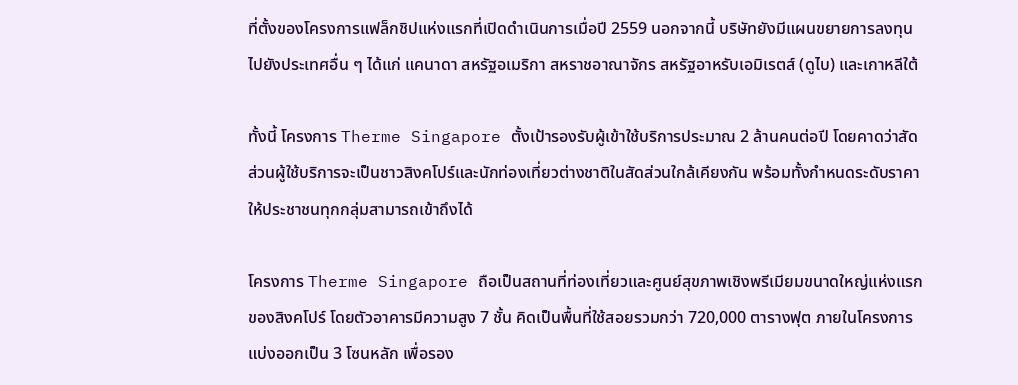ที่ตั้งของโครงการแฟล็กชิปแห่งแรกที่เปิดดำเนินการเมื่อปี 2559 นอกจากนี้ บริษัทยังมีแผนขยายการลงทุนไปยังประเทศอื่น ๆ ได้แก่ แคนาดา สหรัฐอเมริกา สหราชอาณาจักร สหรัฐอาหรับเอมิเรตส์ (ดูไบ) และเกาหลีใต้

ทั้งนี้ โครงการ Therme Singapore ตั้งเป้ารองรับผู้เข้าใช้บริการประมาณ 2 ล้านคนต่อปี โดยคาดว่าสัดส่วนผู้ใช้บริการจะเป็นชาวสิงคโปร์และนักท่องเที่ยวต่างชาติในสัดส่วนใกล้เคียงกัน พร้อมทั้งกำหนดระดับราคาให้ประชาชนทุกกลุ่มสามารถเข้าถึงได้

โครงการ Therme Singapore ถือเป็นสถานที่ท่องเที่ยวและศูนย์สุขภาพเชิงพรีเมียมขนาดใหญ่แห่งแรกของสิงคโปร์ โดยตัวอาคารมีความสูง 7 ชั้น คิดเป็นพื้นที่ใช้สอยรวมกว่า 720,000 ตารางฟุต ภายในโครงการแบ่งออกเป็น 3 โซนหลัก เพื่อรอง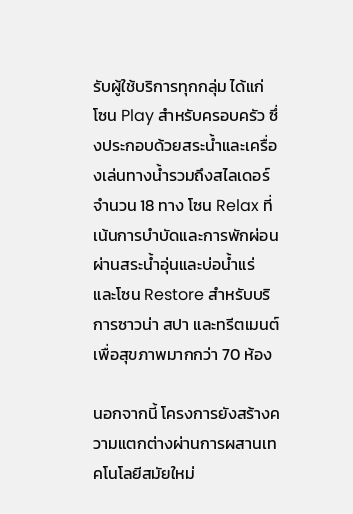รับผู้ใช้บริการทุกกลุ่ม ได้แก่ โซน Play สำหรับครอบครัว ซึ่งประกอบด้วยสระน้ำและเครื่องเล่นทางน้ำรวมถึงสไลเดอร์จำนวน 18 ทาง โซน Relax ที่เน้นการบำบัดและการพักผ่อนผ่านสระน้ำอุ่นและบ่อน้ำแร่
และโซน Restore สำหรับบริการซาวน่า สปา และทรีตเมนต์เพื่อสุขภาพมากกว่า 70 ห้อง

นอกจากนี้ โครงการยังสร้างความแตกต่างผ่านการผสานเทคโนโลยีสมัยใหม่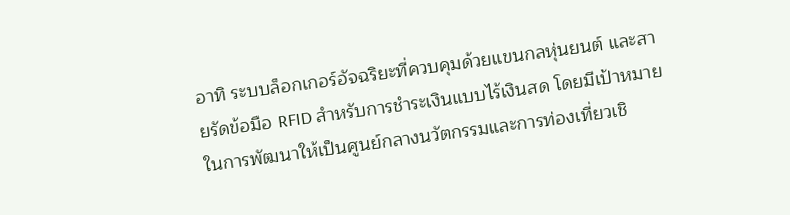อาทิ ระบบล็อกเกอร์อัจฉริยะที่ควบคุมด้วยแขนกลหุ่นยนต์ และสายรัดข้อมือ RFID สำหรับการชำระเงินแบบไร้เงินสด โดยมีเป้าหมายในการพัฒนาให้เป็นศูนย์กลางนวัตกรรมและการท่องเที่ยวเชิ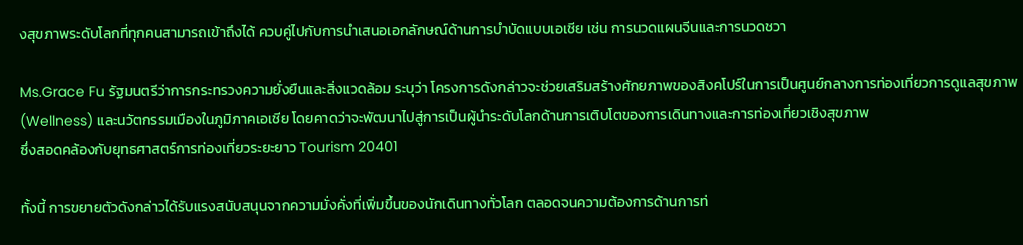งสุขภาพระดับโลกที่ทุกคนสามารถเข้าถึงได้ ควบคู่ไปกับการนำเสนอเอกลักษณ์ด้านการบำบัดแบบเอเชีย เช่น การนวดแผนจีนและการนวดชวา

Ms.Grace Fu รัฐมนตรีว่าการกระทรวงความยั่งยืนและสิ่งแวดล้อม ระบุว่า โครงการดังกล่าวจะช่วยเสริมสร้างศักยภาพของสิงคโปร์ในการเป็นศูนย์กลางการท่องเที่ยวการดูแลสุขภาพ (Wellness) และนวัตกรรมเมืองในภูมิภาคเอเชีย โดยคาดว่าจะพัฒนาไปสู่การเป็นผู้นำระดับโลกด้านการเติบโตของการเดินทางและการท่องเที่ยวเชิงสุขภาพ
ซึ่งสอดคล้องกับยุทธศาสตร์การท่องเที่ยวระยะยาว Tourism 20401

ทั้งนี้ การขยายตัวดังกล่าวได้รับแรงสนับสนุนจากความมั่งคั่งที่เพิ่มขึ้นของนักเดินทางทั่วโลก ตลอดจนความต้องการด้านการท่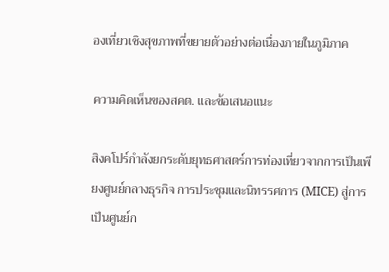องเที่ยวเชิงสุขภาพที่ขยายตัวอย่างต่อเนื่องภายในภูมิภาค

ความคิดเห็นของสคต. และข้อเสนอแนะ

สิงคโปร์กำลังยกระดับยุทธศาสตร์การท่องเที่ยวจากการเป็นเพียงศูนย์กลางธุรกิจ การประชุมและนิทรรศการ (MICE) สู่การเป็นศูนย์ก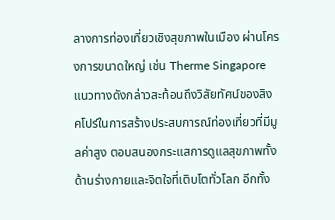ลางการท่องเที่ยวเชิงสุขภาพในเมือง ผ่านโครงการขนาดใหญ่ เช่น Therme Singapore แนวทางดังกล่าวสะท้อนถึงวิสัยทัศน์ของสิงคโปร์ในการสร้างประสบการณ์ท่องเที่ยวที่มีมูลค่าสูง ตอบสนองกระแสการดูแลสุขภาพทั้งด้านร่างกายและจิตใจที่เติบโตทั่วโลก อีกทั้ง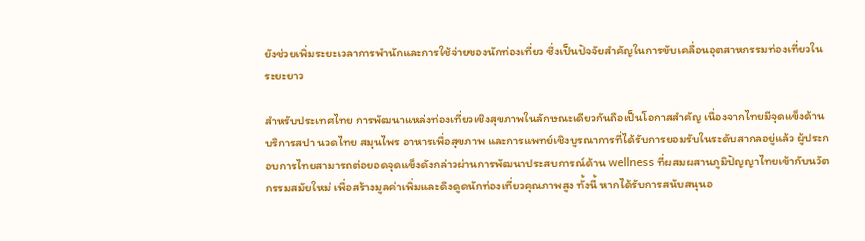ยังช่วยเพิ่มระยะเวลาการพำนักและการใช้จ่ายของนักท่องเที่ยว ซึ่งเป็นปัจจัยสำคัญในการขับเคลื่อนอุตสาหกรรมท่องเที่ยวในระยะยาว

สำหรับประเทศไทย การพัฒนาแหล่งท่องเที่ยวเชิงสุขภาพในลักษณะเดียวกันถือเป็นโอกาสสำคัญ เนื่องจากไทยมีจุดแข็งด้านบริการสปา นวดไทย สมุนไพร อาหารเพื่อสุขภาพ และการแพทย์เชิงบูรณาการที่ได้รับการยอมรับในระดับสากลอยู่แล้ว ผู้ประกอบการไทยสามารถต่อยอดจุดแข็งดังกล่าวผ่านการพัฒนาประสบการณ์ด้าน wellness ที่ผสมผสานภูมิปัญญาไทยเข้ากับนวัตกรรมสมัยใหม่ เพื่อสร้างมูลค่าเพิ่มและดึงดูดนักท่องเที่ยวคุณภาพสูง ทั้งนี้ หากได้รับการสนับสนุนอ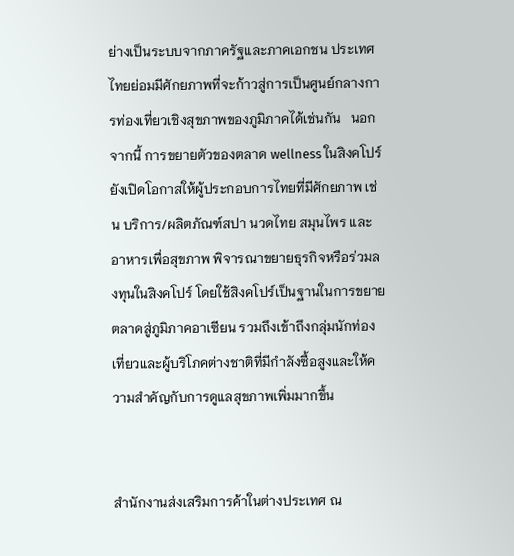ย่างเป็นระบบจากภาครัฐและภาคเอกชน ประเทศไทยย่อมมีศักยภาพที่จะก้าวสู่การเป็นศูนย์กลางการท่องเที่ยวเชิงสุขภาพของภูมิภาคได้เช่นกัน   นอกจากนี้ การขยายตัวของตลาด wellness ในสิงคโปร์ยังเปิดโอกาสให้ผู้ประกอบการไทยที่มีศักยภาพ เช่น บริการ/ผลิตภัณฑ์สปา นวดไทย สมุนไพร และอาหารเพื่อสุขภาพ พิจารณาขยายธุรกิจหรือร่วมลงทุนในสิงคโปร์ โดยใช้สิงคโปร์เป็นฐานในการขยายตลาดสู่ภูมิภาคอาเซียน รวมถึงเข้าถึงกลุ่มนักท่องเที่ยวและผู้บริโภคต่างชาติที่มีกำลังซื้อสูงและให้ความสำคัญกับการดูแลสุขภาพเพิ่มมากขึ้น


สำนักงานส่งเสริมการค้าในต่างประเทศ ณ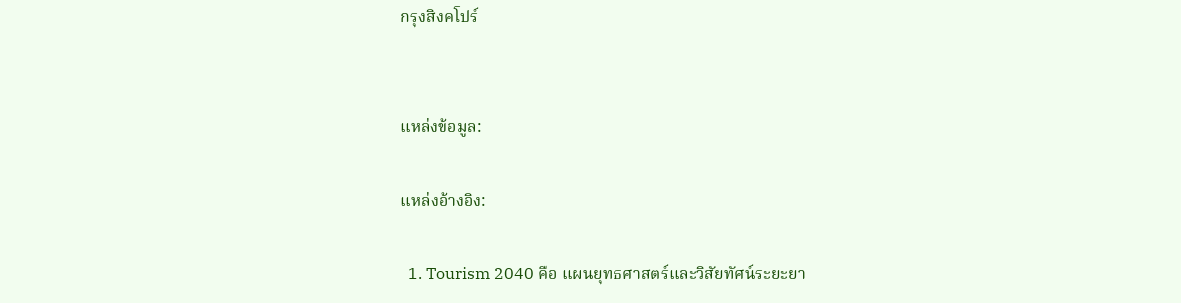กรุงสิงคโปร์


แหล่งข้อมูล:

แหล่งอ้างอิง:

  1. Tourism 2040 คือ แผนยุทธศาสตร์และวิสัยทัศน์ระยะยา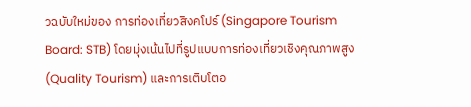วฉบับใหม่ของ การท่องเที่ยวสิงคโปร์ (Singapore Tourism Board: STB) โดยมุ่งเน้นไปที่รูปแบบการท่องเที่ยวเชิงคุณภาพสูง (Quality Tourism) และการเติบโตอ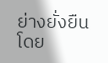ย่างยั่งยืน โดย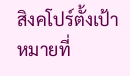สิงคโปร์ตั้งเป้าหมายที่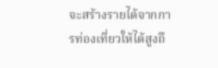จะสร้างรายได้จากการท่องเที่ยวให้ได้สูงถึ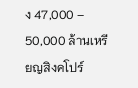ง 47,000 – 50,000 ล้านเหรียญสิงคโปร์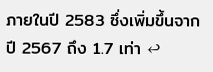ภายในปี 2583 ซึ่งเพิ่มขึ้นจากปี 2567 ถึง 1.7 เท่า ↩